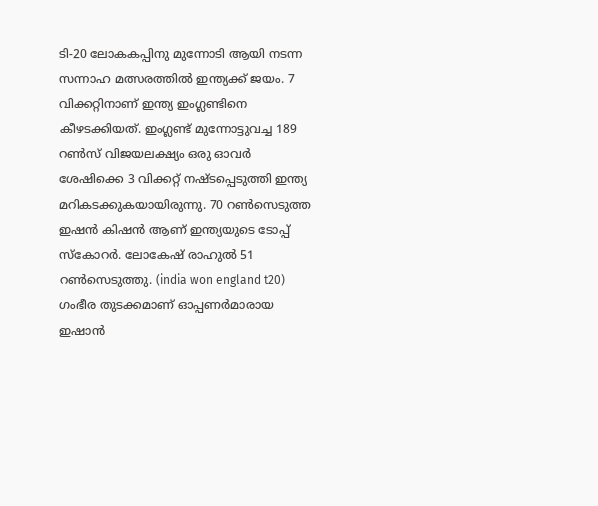ടി-20 ലോകകപ്പിനു മുന്നോടി ആയി നടന്ന സന്നാഹ മത്സരത്തിൽ ഇന്ത്യക്ക് ജയം. 7 വിക്കറ്റിനാണ് ഇന്ത്യ ഇംഗ്ലണ്ടിനെ കീഴടക്കിയത്. ഇംഗ്ലണ്ട് മുന്നോട്ടുവച്ച 189 റൺസ് വിജയലക്ഷ്യം ഒരു ഓവർ ശേഷിക്കെ 3 വിക്കറ്റ് നഷ്ടപ്പെടുത്തി ഇന്ത്യ മറികടക്കുകയായിരുന്നു. 70 റൺസെടുത്ത ഇഷൻ കിഷൻ ആണ് ഇന്ത്യയുടെ ടോപ്പ് സ്കോറർ. ലോകേഷ് രാഹുൽ 51 റൺസെടുത്തു. (india won england t20)
ഗംഭീര തുടക്കമാണ് ഓപ്പണർമാരായ ഇഷാൻ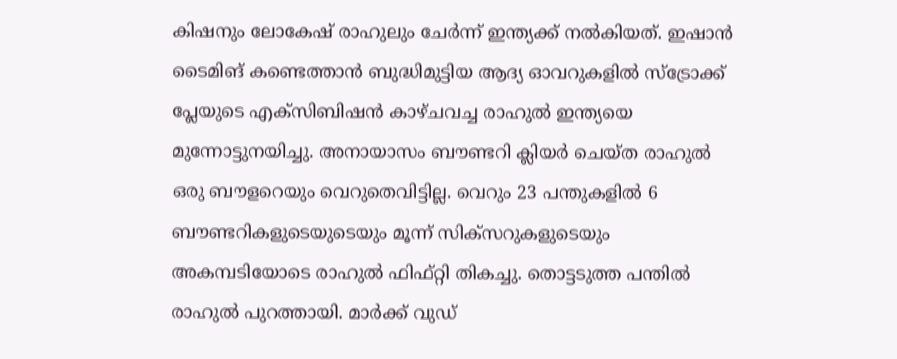കിഷനും ലോകേഷ് രാഹുലും ചേർന്ന് ഇന്ത്യക്ക് നൽകിയത്. ഇഷാൻ ടൈമിങ് കണ്ടെത്താൻ ബുദ്ധിമുട്ടിയ ആദ്യ ഓവറുകളിൽ സ്ട്രോക്ക് പ്ലേയുടെ എക്സിബിഷൻ കാഴ്ചവച്ച രാഹുൽ ഇന്ത്യയെ മുന്നോട്ടുനയിച്ചു. അനായാസം ബൗണ്ടറി ക്ലിയർ ചെയ്ത രാഹുൽ ഒരു ബൗളറെയും വെറുതെവിട്ടില്ല. വെറും 23 പന്തുകളിൽ 6 ബൗണ്ടറികളുടെയുടെയും മൂന്ന് സിക്സറുകളുടെയും അകമ്പടിയോടെ രാഹുൽ ഫിഫ്റ്റി തികച്ചു. തൊട്ടടുത്ത പന്തിൽ രാഹുൽ പുറത്തായി. മാർക്ക് വുഡ്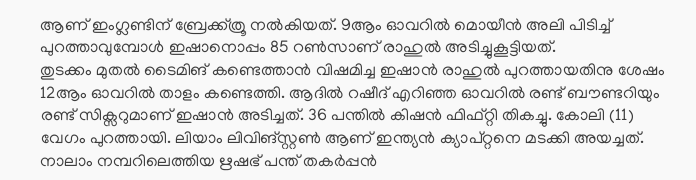ആണ് ഇംഗ്ലണ്ടിന് ബ്രേക്ക്ത്രൂ നൽകിയത്. 9ആം ഓവറിൽ മൊയീൻ അലി പിടിച്ച് പുറത്താവുമ്പോൾ ഇഷാനൊപ്പം 85 റൺസാണ് രാഹുൽ അടിച്ചുകൂട്ടിയത്.
തുടക്കം മുതൽ ടൈമിങ് കണ്ടെത്താൻ വിഷമിച്ച ഇഷാൻ രാഹുൽ പുറത്തായതിനു ശേഷം 12ആം ഓവറിൽ താളം കണ്ടെത്തി. ആദിൽ റഷീദ് എറിഞ്ഞ ഓവറിൽ രണ്ട് ബൗണ്ടറിയും രണ്ട് സിക്സറുമാണ് ഇഷാൻ അടിച്ചത്. 36 പന്തിൽ കിഷൻ ഫിഫ്റ്റി തികച്ചു. കോലി (11) വേഗം പുറത്തായി. ലിയാം ലിവിങ്സ്റ്റൺ ആണ് ഇന്ത്യൻ ക്യാപ്റ്റനെ മടക്കി അയച്ചത്. നാലാം നമ്പറിലെത്തിയ ഋഷഭ് പന്ത് തകർപ്പൻ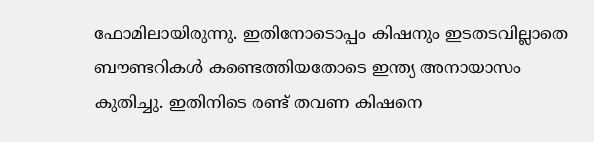ഫോമിലായിരുന്നു. ഇതിനോടൊപ്പം കിഷനും ഇടതടവില്ലാതെ ബൗണ്ടറികൾ കണ്ടെത്തിയതോടെ ഇന്ത്യ അനായാസം കുതിച്ചു. ഇതിനിടെ രണ്ട് തവണ കിഷനെ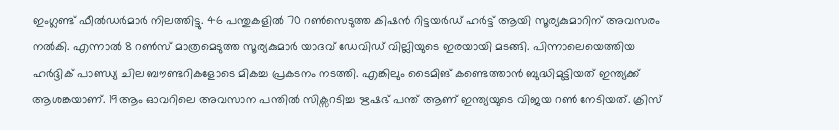ഇംഗ്ലണ്ട് ഫീൽഡർമാർ നിലത്തിട്ടു. 46 പന്തുകളിൽ 70 റൺസെടുത്ത കിഷൻ റിട്ടയർഡ് ഹർട്ട് ആയി സൂര്യകുമാറിന് അവസരം നൽകി. എന്നാൽ 8 റൺസ് മാത്രമെടുത്ത സൂര്യകുമാർ യാദവ് ഡേവിഡ് വില്ലിയുടെ ഇരയായി മടങ്ങി. പിന്നാലെയെത്തിയ ഹർദ്ദിക് പാണ്ഡ്യ ചില ബൗണ്ടറികളോടെ മികച്ച പ്രകടനം നടത്തി. എങ്കിലും ടൈമിങ് കണ്ടെത്താൻ ബുദ്ധിമുട്ടിയത് ഇന്ത്യക്ക് ആശങ്കയാണ്. 19ആം ഓവറിലെ അവസാന പന്തിൽ സിക്സറടിച്ച ഋഷഭ് പന്ത് ആണ് ഇന്ത്യയുടെ വിജയ റൺ നേടിയത്. ക്രിസ്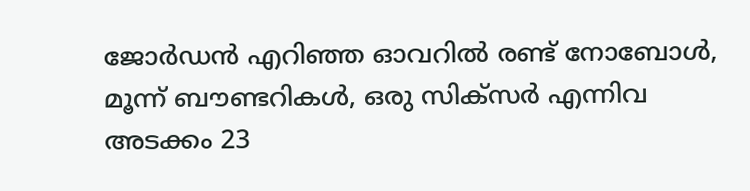ജോർഡൻ എറിഞ്ഞ ഓവറിൽ രണ്ട് നോബോൾ, മൂന്ന് ബൗണ്ടറികൾ, ഒരു സിക്സർ എന്നിവ അടക്കം 23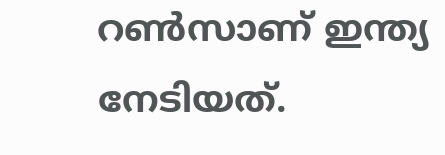റൺസാണ് ഇന്ത്യ നേടിയത്.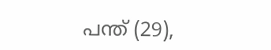പന്ത് (29),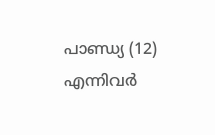പാണ്ഡ്യ (12) എന്നിവർ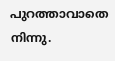പുറത്താവാതെ നിന്നു.